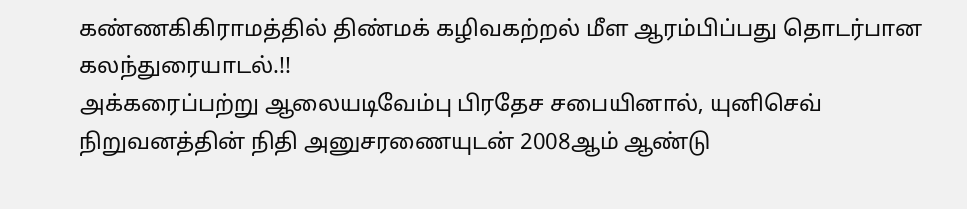கண்ணகிகிராமத்தில் திண்மக் கழிவகற்றல் மீள ஆரம்பிப்பது தொடர்பான கலந்துரையாடல்.!!
அக்கரைப்பற்று ஆலையடிவேம்பு பிரதேச சபையினால், யுனிசெவ் நிறுவனத்தின் நிதி அனுசரணையுடன் 2008ஆம் ஆண்டு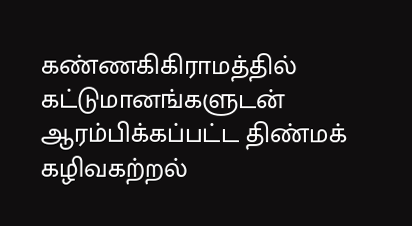கண்ணகிகிராமத்தில் கட்டுமானங்களுடன் ஆரம்பிக்கப்பட்ட திண்மக் கழிவகற்றல்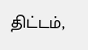திட்டம்,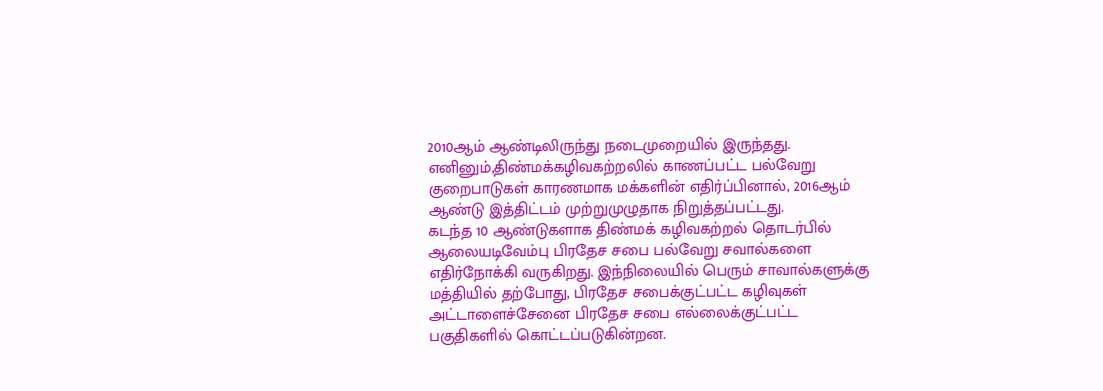2010ஆம் ஆண்டிலிருந்து நடைமுறையில் இருந்தது. எனினும்,திண்மக்கழிவகற்றலில் காணப்பட்ட பல்வேறு குறைபாடுகள் காரணமாக மக்களின் எதிர்ப்பினால், 2016ஆம் ஆண்டு இத்திட்டம் முற்றுமுழுதாக நிறுத்தப்பட்டது.
கடந்த 10 ஆண்டுகளாக திண்மக் கழிவகற்றல் தொடர்பில் ஆலையடிவேம்பு பிரதேச சபை பல்வேறு சவால்களை எதிர்நோக்கி வருகிறது. இந்நிலையில் பெரும் சாவால்களுக்கு மத்தியில் தற்போது, பிரதேச சபைக்குட்பட்ட கழிவுகள் அட்டாளைச்சேனை பிரதேச சபை எல்லைக்குட்பட்ட பகுதிகளில் கொட்டப்படுகின்றன.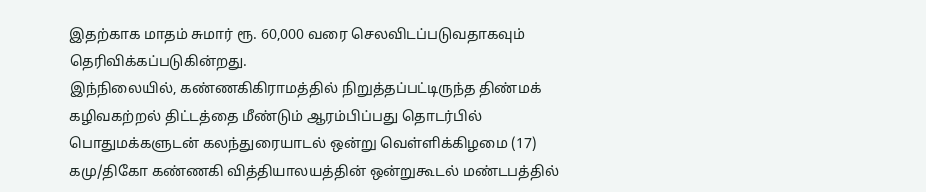இதற்காக மாதம் சுமார் ரூ. 60,000 வரை செலவிடப்படுவதாகவும் தெரிவிக்கப்படுகின்றது.
இந்நிலையில், கண்ணகிகிராமத்தில் நிறுத்தப்பட்டிருந்த திண்மக் கழிவகற்றல் திட்டத்தை மீண்டும் ஆரம்பிப்பது தொடர்பில் பொதுமக்களுடன் கலந்துரையாடல் ஒன்று வெள்ளிக்கிழமை (17) கமு/திகோ கண்ணகி வித்தியாலயத்தின் ஒன்றுகூடல் மண்டபத்தில்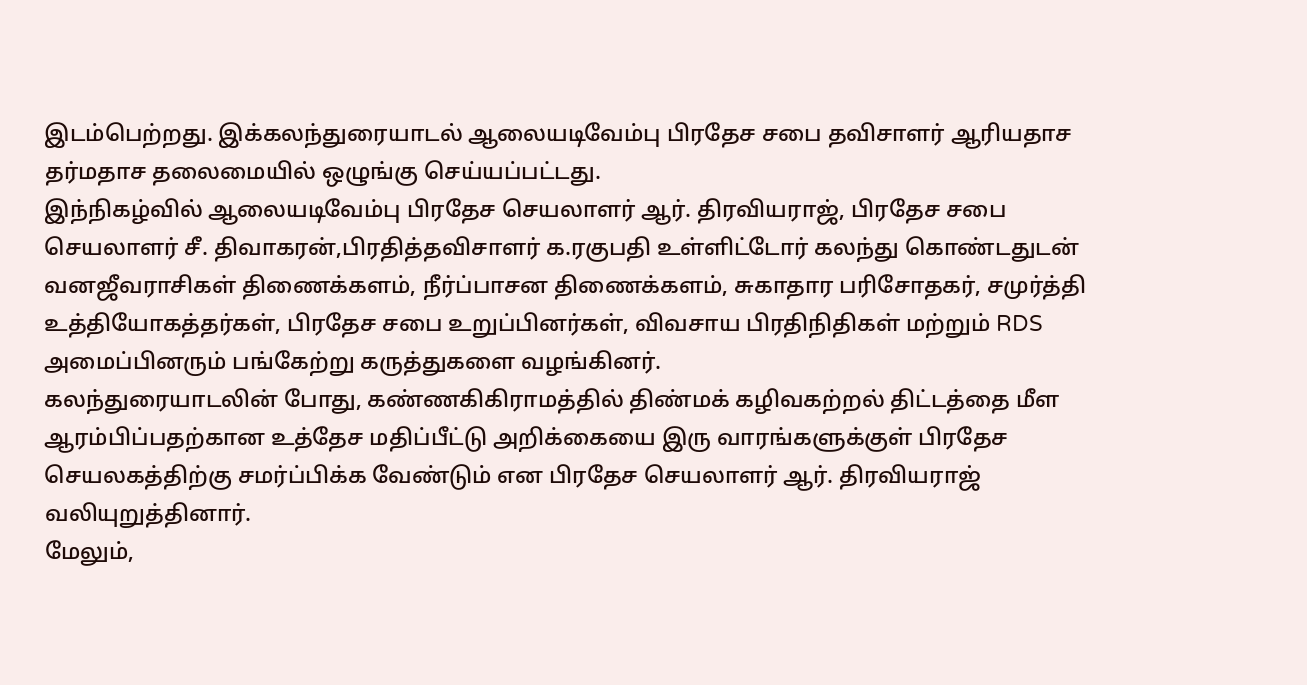இடம்பெற்றது. இக்கலந்துரையாடல் ஆலையடிவேம்பு பிரதேச சபை தவிசாளர் ஆரியதாச தர்மதாச தலைமையில் ஒழுங்கு செய்யப்பட்டது.
இந்நிகழ்வில் ஆலையடிவேம்பு பிரதேச செயலாளர் ஆர். திரவியராஜ், பிரதேச சபை செயலாளர் சீ. திவாகரன்,பிரதித்தவிசாளர் க.ரகுபதி உள்ளிட்டோர் கலந்து கொண்டதுடன் வனஜீவராசிகள் திணைக்களம், நீர்ப்பாசன திணைக்களம், சுகாதார பரிசோதகர், சமுர்த்தி உத்தியோகத்தர்கள், பிரதேச சபை உறுப்பினர்கள், விவசாய பிரதிநிதிகள் மற்றும் RDS அமைப்பினரும் பங்கேற்று கருத்துகளை வழங்கினர்.
கலந்துரையாடலின் போது, கண்ணகிகிராமத்தில் திண்மக் கழிவகற்றல் திட்டத்தை மீள ஆரம்பிப்பதற்கான உத்தேச மதிப்பீட்டு அறிக்கையை இரு வாரங்களுக்குள் பிரதேச செயலகத்திற்கு சமர்ப்பிக்க வேண்டும் என பிரதேச செயலாளர் ஆர். திரவியராஜ் வலியுறுத்தினார்.
மேலும்,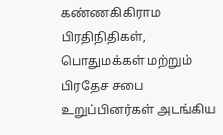கண்ணகிகிராம பிரதிநிதிகள், பொதுமக்கள் மற்றும் பிரதேச சபை உறுப்பினர்கள் அடங்கிய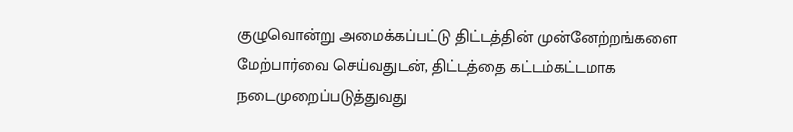குழுவொன்று அமைக்கப்பட்டு திட்டத்தின் முன்னேற்றங்களை மேற்பார்வை செய்வதுடன், திட்டத்தை கட்டம்கட்டமாக நடைமுறைப்படுத்துவது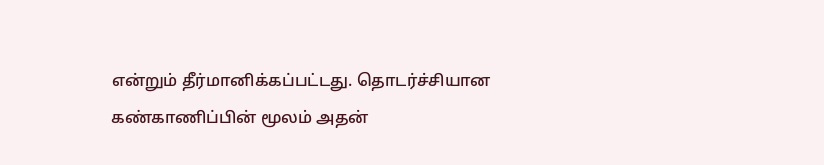என்றும் தீர்மானிக்கப்பட்டது. தொடர்ச்சியான கண்காணிப்பின் மூலம் அதன்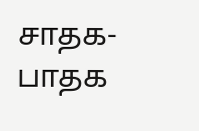சாதக-பாதக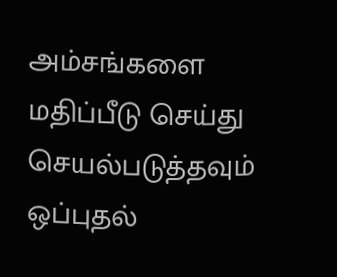அம்சங்களை மதிப்பீடு செய்து செயல்படுத்தவும் ஒப்புதல்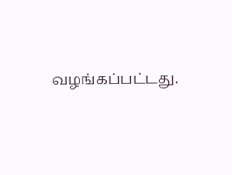வழங்கப்பட்டது.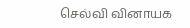செல்வி வினாயக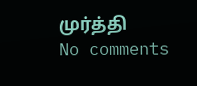முர்த்தி
No comments